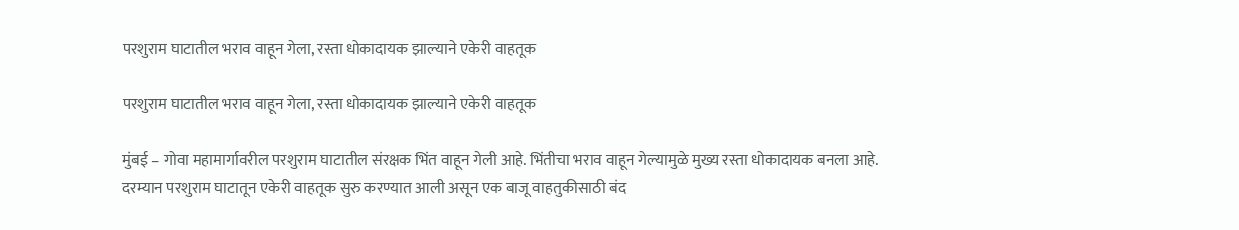परशुराम घाटातील भराव वाहून गेला, रस्ता धोकादायक झाल्याने एकेरी वाहतूक

परशुराम घाटातील भराव वाहून गेला, रस्ता धोकादायक झाल्याने एकेरी वाहतूक

मुंबई – गोवा महामार्गावरील परशुराम घाटातील संरक्षक भिंत वाहून गेली आहे. भिंतीचा भराव वाहून गेल्यामुळे मुख्य रस्ता धोकादायक बनला आहे. दरम्यान परशुराम घाटातून एकेरी वाहतूक सुरु करण्यात आली असून एक बाजू वाहतुकीसाठी बंद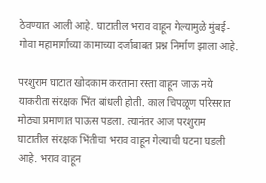ठेवण्यात आली आहे. घाटातील भराव वाहून गेल्यामुळे मुंबई-गोवा महामार्गाच्या कामाच्या दर्जाबाबत प्रश्न निर्माण झाला आहे.

परशुराम घाटात खोदकाम करताना रस्ता वाहून जाऊ नये याकरीता संरक्षक भिंत बांधली होती. काल चिपळूण परिसरात मोठ्या प्रमाणात पाऊस पडला. त्यानंतर आज परशुराम घाटातील संरक्षक भिंतीचा भराव वाहून गेल्याची घटना घडली आहे. भराव वाहून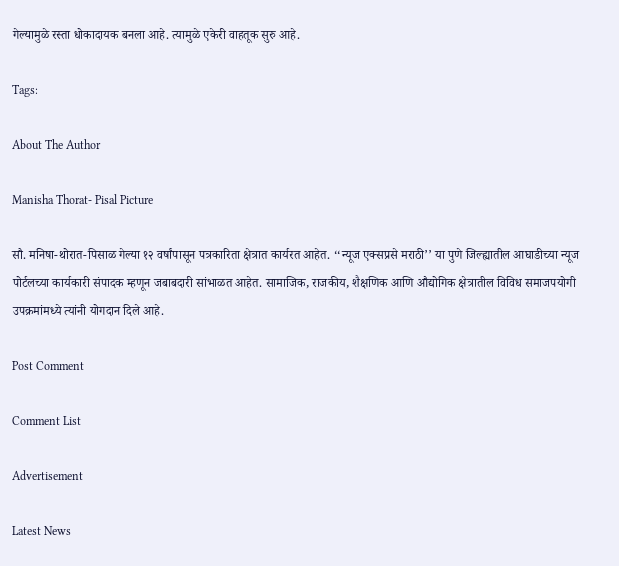गेल्यामुळे रस्ता धोकादायक बनला आहे. त्यामुळे एकेरी वाहतूक सुरु आहे.

Tags:

About The Author

Manisha Thorat- Pisal Picture

सौ. मनिषा-थोरात-पिसाळ गेल्या १२ वर्षांपासून पत्रकारिता क्षेत्रात कार्यरत आहेत. ‘‘न्यूज एक्सप्रसे मराठी’’ या पुणे जिल्ह्यातील आघाडीच्या न्यूज पोर्टलच्या कार्यकारी संपादक म्हणून जबाबदारी सांभाळत आहेत. सामाजिक, राजकीय, शैक्षणिक आणि औद्योगिक क्षेत्रातील विविध समाजपयोगी उपक्रमांमध्ये त्यांनी योगदान दिले आहे.

Post Comment

Comment List

Advertisement

Latest News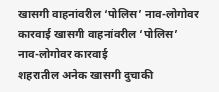खासगी वाहनांवरील ‘पोलिस’ नाव-लोगोवर कारवाई खासगी वाहनांवरील ‘पोलिस’ नाव-लोगोवर कारवाई
शहरातील अनेक खासगी दुचाकी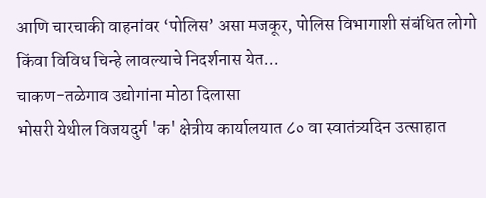आणि चारचाकी वाहनांवर ‘पोलिस’ असा मजकूर, पोलिस विभागाशी संबंधित लोगो किंवा विविध चिन्हे लावल्याचे निदर्शनास येत...
चाकण-तळेगाव उद्योगांना मोठा दिलासा
भोसरी येथील विजयदुर्ग 'क' क्षेत्रीय कार्यालयात ८० वा स्वातंत्र्यदिन उत्साहात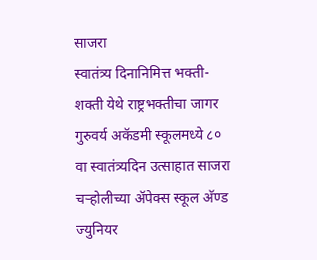साजरा
स्वातंत्र्य दिनानिमित्त भक्ती-शक्ती येथे राष्ट्रभक्तीचा जागर
गुरुवर्य अकॅडमी स्कूलमध्ये ८० वा स्वातंत्र्यदिन उत्साहात साजरा
चऱ्होलीच्या अ‍ॅपेक्स स्कूल अ‍ॅण्ड ज्युनियर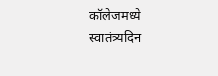कॉलेजमध्ये स्वातंत्र्यदिन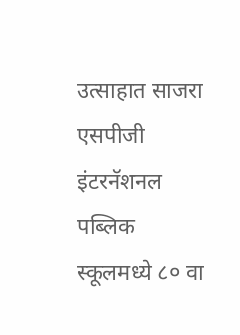उत्साहात साजरा
एसपीजी इंटरनॅशनल पब्लिक स्कूलमध्ये ८० वा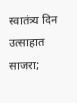स्वातंत्र्य दिन उत्साहात साजरा;